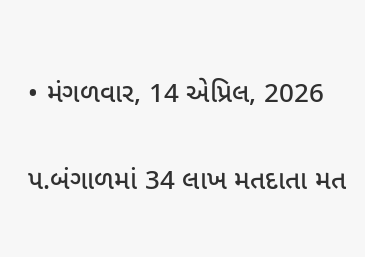• મંગળવાર, 14 એપ્રિલ, 2026

પ.બંગાળમાં 34 લાખ મતદાતા મત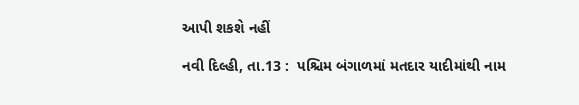આપી શકશે નહીં

નવી દિલ્હી, તા.13 :  પશ્ચિમ બંગાળમાં મતદાર યાદીમાંથી નામ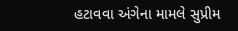હટાવવા અંગેના મામલે સુપ્રીમ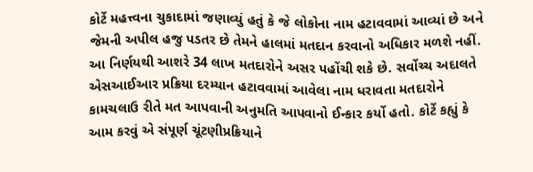કોર્ટે મહત્ત્વના ચુકાદામાં જણાવ્યું હતું કે જે લોકોના નામ હટાવવામાં આવ્યાં છે અને જેમની અપીલ હજુ પડતર છે તેમને હાલમાં મતદાન કરવાનો અધિકાર મળશે નહીં. આ નિર્ણયથી આશરે 34 લાખ મતદારોને અસર પહોંચી શકે છે. સર્વોચ્ચ અદાલતે એસઆઈઆર પ્રક્રિયા દરમ્યાન હટાવવામાં આવેલા નામ ધરાવતા મતદારોને કામચલાઉ રીતે મત આપવાની અનુમતિ આપવાનો ઈન્કાર કર્યો હતો. કોર્ટે કહ્યું કે આમ કરવું એ સંપૂર્ણ ચૂંટણીપ્રક્રિયાને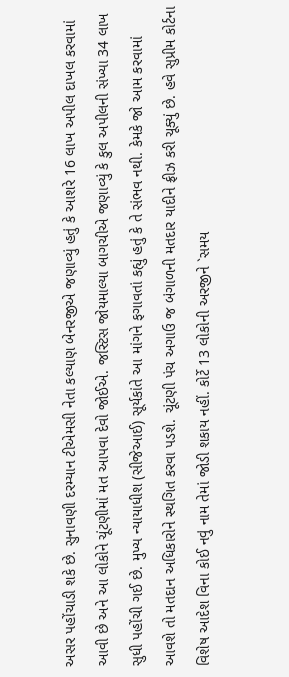અસર પહોંચાડી શકે છે. સુનાવણી દરમ્યાન ટીએમસી નેતા કલ્યાણ બેનરજીએ જણાવ્યું હતું કે આશરે 16 લાખ અપીલ દાખલ કરવામાં આવી છે અને આ લોકોને ચૂંટણીમાં મત આપવા દેવો જોઈએ. જસ્ટિસ જોયમાલ્યા બાગચીએ જણાવ્યું કે કુલ અપીલની સંખ્યા 34 લાખ સુધી પહોંચી ગઈ છે. મુખ્ય ન્યાયાધીશ (સીજેઆઈ) સૂર્યકાંતે આ માંગને ફગાવતાં કહ્યું હતું કે તે સંભવ નથી. કેમકે જો આમ કરવામાં આવશે તો મતદાન અધિકારોને સ્થગિત કરવા પડશે. ચૂંટણી પંચ અગાઉ જ બંગાળની મતદાર યાદીને ફ્રીઝ કરી ચૂક્યું છે. હવે સુપ્રીમ કોર્ટના વિશેષ આદેશ વિના કોઈ નવું નામ તેમાં જોડી શકાય નહીં. કોર્ટે 13 લોકોની અરજીને `સમય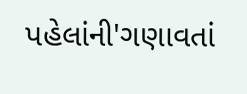પહેલાંની'ગણાવતાં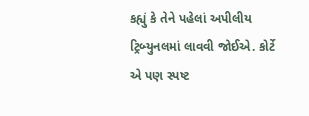કહ્યું કે તેને પહેલાં અપીલીય ટ્રિબ્યુનલમાં લાવવી જોઈએ. કોર્ટે એ પણ સ્પષ્ટ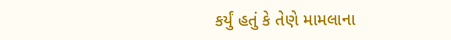કર્યું હતું કે તેણે મામલાના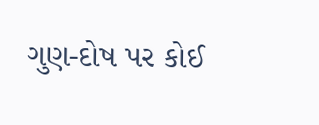ગુણ-દોષ પર કોઈ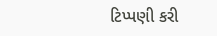ટિપ્પણી કરી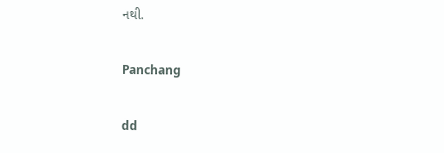નથી.

Panchang

dd